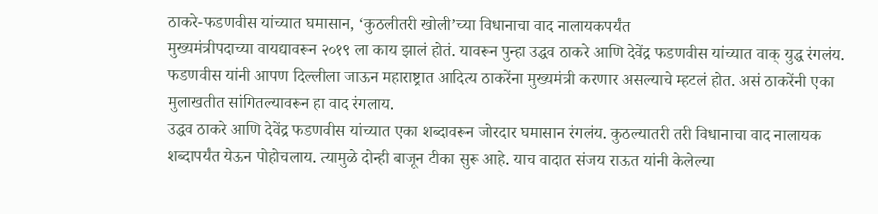ठाकरे-फडणवीस यांच्यात घमासान, ‘कुठलीतरी खोली’च्या विधानाचा वाद नालायकपर्यंत
मुख्यमंत्रीपदाच्या वायद्यावरून २०१९ ला काय झालं होतं. यावरून पुन्हा उद्धव ठाकरे आणि देवेंद्र फडणवीस यांच्यात वाक् युद्ध रंगलंय. फडणवीस यांनी आपण दिल्लीला जाऊन महाराष्ट्रात आदित्य ठाकरेंना मुख्यमंत्री करणार असल्याचे म्हटलं होत. असं ठाकरेंनी एका मुलाखतीत सांगितल्यावरून हा वाद रंगलाय.
उद्धव ठाकरे आणि देवेंद्र फडणवीस यांच्यात एका शब्दावरून जोरदार घमासान रंगलंय. कुठल्यातरी तरी विधानाचा वाद नालायक शब्दापर्यंत येऊन पोहोचलाय. त्यामुळे दोन्ही बाजून टीका सुरू आहे. याच वादात संजय राऊत यांनी केलेल्या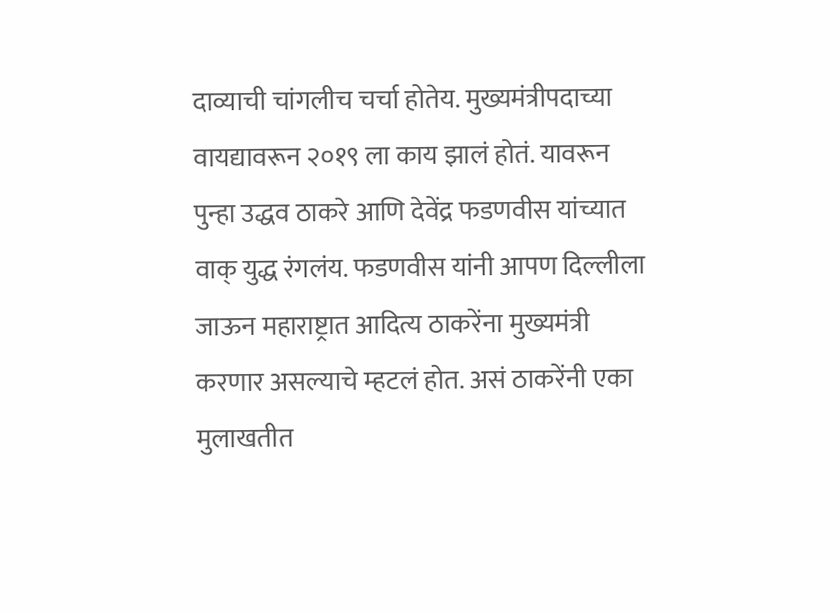दाव्याची चांगलीच चर्चा होतेय. मुख्यमंत्रीपदाच्या वायद्यावरून २०१९ ला काय झालं होतं. यावरून पुन्हा उद्धव ठाकरे आणि देवेंद्र फडणवीस यांच्यात वाक् युद्ध रंगलंय. फडणवीस यांनी आपण दिल्लीला जाऊन महाराष्ट्रात आदित्य ठाकरेंना मुख्यमंत्री करणार असल्याचे म्हटलं होत. असं ठाकरेंनी एका मुलाखतीत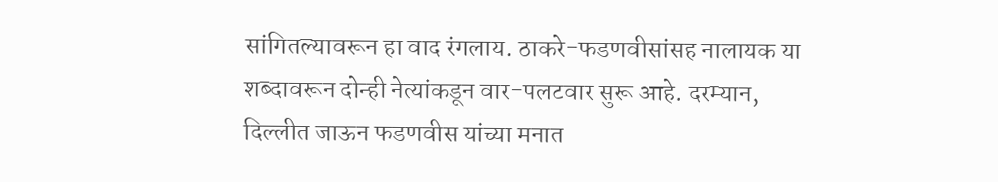सांगितल्यावरून हा वाद रंगलाय. ठाकरे-फडणवीसांसह नालायक या शब्दावरून दोन्ही नेत्यांकडून वार-पलटवार सुरू आहे. दरम्यान, दिल्लीत जाऊन फडणवीस यांच्या मनात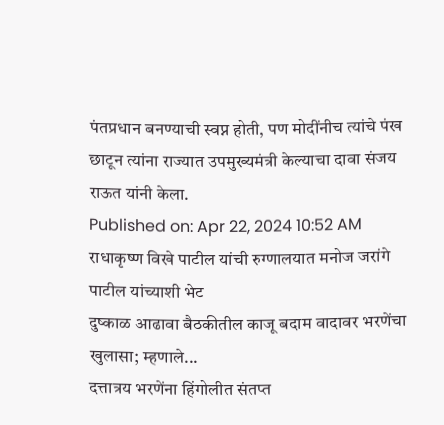पंतप्रधान बनण्याची स्वप्न होती, पण मोदींनीच त्यांचे पंख छाटून त्यांना राज्यात उपमुख्यमंत्री केल्याचा दावा संजय राऊत यांनी केला.
Published on: Apr 22, 2024 10:52 AM
राधाकृष्ण विखे पाटील यांची रुग्णालयात मनोज जरांगे पाटील यांच्याशी भेट
दुष्काळ आढावा बैठकीतील काजू बदाम वादावर भरणेंचा खुलासा; म्हणाले...
दत्तात्रय भरणेंना हिंगोलीत संतप्त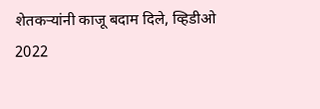शेतकऱ्यांनी काजू बदाम दिले, व्हिडीओ
2022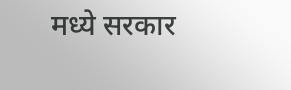मध्ये सरकार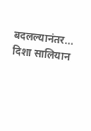बदलल्यानंतर... दिशा सालियान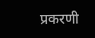प्रकरणी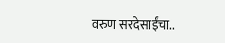वरुण सरदेसाईंचा..